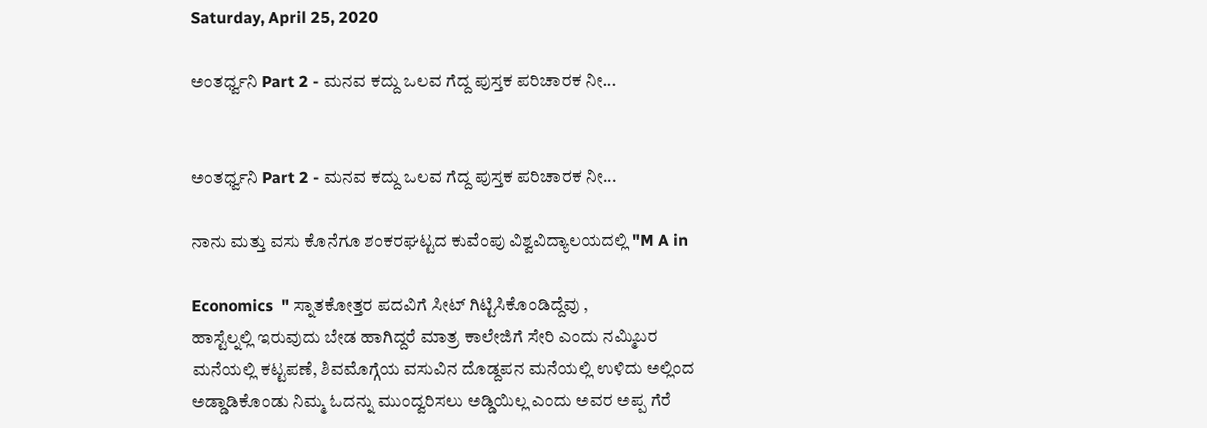Saturday, April 25, 2020

ಅಂತರ್ಧ್ವನಿ Part 2 - ಮನವ ಕದ್ದು ಒಲವ ಗೆದ್ದ ಪುಸ್ತಕ ಪರಿಚಾರಕ ನೀ...


ಅಂತರ್ಧ್ವನಿ Part 2 - ಮನವ ಕದ್ದು ಒಲವ ಗೆದ್ದ ಪುಸ್ತಕ ಪರಿಚಾರಕ ನೀ...

ನಾನು ಮತ್ತು ವಸು ಕೊನೆಗೂ ಶಂಕರಘಟ್ಟದ ಕುವೆಂಪು ವಿಶ್ವವಿದ್ಯಾಲಯದಲ್ಲಿ "M A in

Economics  " ಸ್ನಾತಕೋತ್ತರ ಪದವಿಗೆ ಸೀಟ್ ಗಿಟ್ಟಿಸಿಕೊಂಡಿದ್ದೆವು ,
ಹಾಸ್ಟೆಲ್ನಲ್ಲಿ ಇರುವುದು ಬೇಡ ಹಾಗಿದ್ದರೆ ಮಾತ್ರ ಕಾಲೇಜಿಗೆ ಸೇರಿ ಎಂದು ನಮ್ಮಿಬರ
ಮನೆಯಲ್ಲಿ ಕಟ್ಟಪಣೆ, ಶಿವಮೊಗ್ಗೆಯ ವಸುವಿನ ದೊಡ್ದಪನ ಮನೆಯಲ್ಲಿ ಉಳಿದು ಅಲ್ಲಿಂದ
ಅಡ್ಡಾಡಿಕೊಂಡು ನಿಮ್ಮ ಓದನ್ನು ಮುಂದ್ವರಿಸಲು ಅಡ್ಡಿಯಿಲ್ಲ ಎಂದು ಅವರ ಅಪ್ಪ ಗೆರೆ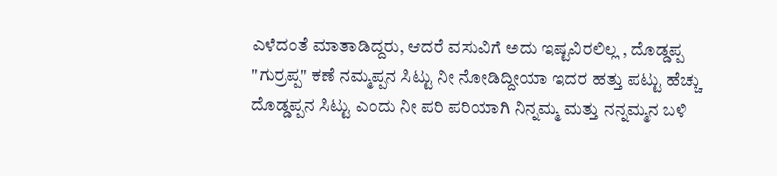ಎಳೆದಂತೆ ಮಾತಾಡಿದ್ದರು, ಆದರೆ ವಸುವಿಗೆ ಅದು ಇಷ್ಟವಿರಲಿಲ್ಲ , ದೊಡ್ಡಪ್ಪ
"ಗುರ್ರಪ್ಪ" ಕಣೆ ನಮ್ಮಪ್ಪನ ಸಿಟ್ಟು ನೀ ನೋಡಿದ್ದೀಯಾ ಇದರ ಹತ್ತು ಪಟ್ಟು ಹೆಚ್ಚು
ದೊಡ್ಡಪ್ಪನ ಸಿಟ್ಟು ಎಂದು ನೀ ಪರಿ ಪರಿಯಾಗಿ ನಿನ್ನಮ್ಮ ಮತ್ತು ನನ್ನಮ್ಮನ ಬಳಿ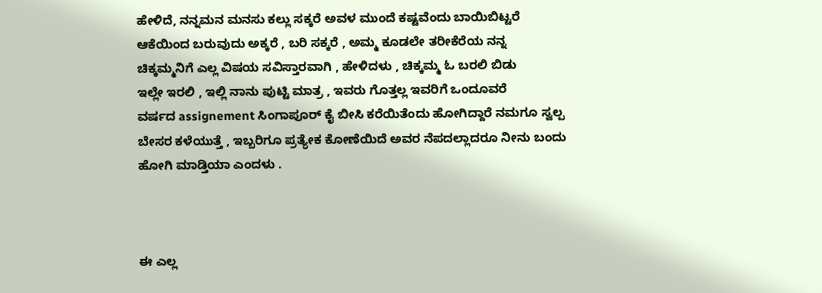ಹೇಳಿದೆ, ನನ್ನಮನ ಮನಸು ಕಲ್ಲು ಸಕ್ಕರೆ ಅವಳ ಮುಂದೆ ಕಷ್ಟವೆಂದು ಬಾಯಿಬಿಟ್ಟರೆ
ಆಕೆಯಿಂದ ಬರುವುದು ಅಕ್ಕರೆ , ಬರಿ ಸಕ್ಕರೆ , ಅಮ್ಮ ಕೂಡಲೇ ತರೀಕೆರೆಯ ನನ್ನ
ಚಿಕ್ಕಮ್ಮನಿಗೆ ಎಲ್ಲ ವಿಷಯ ಸವಿಸ್ತಾರವಾಗಿ , ಹೇಳಿದಳು , ಚಿಕ್ಕಮ್ಮ ಓ ಬರಲಿ ಬಿಡು
ಇಲ್ಲೇ ಇರಲಿ , ಇಲ್ಲಿ ನಾನು ಪುಟ್ಟಿ ಮಾತ್ರ , ಇವರು ಗೊತ್ತಲ್ಲ ಇವರಿಗೆ ಒಂದೂವರೆ
ವರ್ಷದ assignement ಸಿಂಗಾಪೂರ್ ಕೈ ಬೀಸಿ ಕರೆಯಿತೆಂದು ಹೋಗಿದ್ದಾರೆ ನಮಗೂ ಸ್ವಲ್ಪ
ಬೇಸರ ಕಳೆಯುತ್ತೆ , ಇಬ್ಬರಿಗೂ ಪ್ರತ್ಯೇಕ ಕೋಣೆಯಿದೆ ಅವರ ನೆಪದಲ್ಲಾದರೂ ನೀನು ಬಂದು
ಹೋಗಿ ಮಾಡ್ತಿಯಾ ಎಂದಳು .



ಈ ಎಲ್ಲ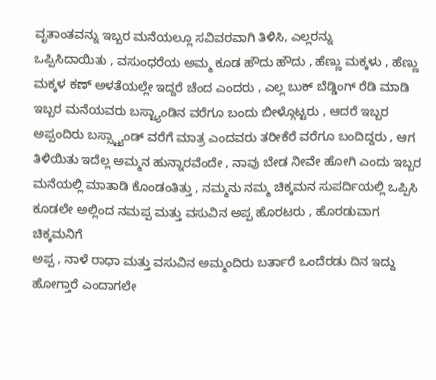ವೃತಾಂತವನ್ನು ಇಬ್ಬರ ಮನೆಯಲ್ಲೂ ಸವಿವರವಾಗಿ ತಿಳಿಸಿ, ಎಲ್ಲರನ್ನು
ಒಪ್ಪಿಸಿದಾಯಿತು , ವಸುಂಧರೆಯ ಅಮ್ಮ ಕೂಡ ಹೌದು ಹೌದು , ಹೆಣ್ಣು ಮಕ್ಕಳು , ಹೆಣ್ಣು
ಮಕ್ಕಳ ಕಣ್ ಅಳತೆಯಲ್ಲೇ ಇದ್ದರೆ ಚೆಂದ ಎಂದರು , ಎಲ್ಲ ಬುಕ್ ಬೆಡ್ಡಿಂಗ್ ರೆಡಿ ಮಾಡಿ
ಇಬ್ಬರ ಮನೆಯವರು ಬಸ್ಟ್ಯಾಂಡಿನ ವರೆಗೂ ಬಂದು ಬೀಳ್ಗೊಟ್ಟರು , ಆದರೆ ಇಬ್ಬರ
ಅಪ್ಪಂದಿರು ಬಸ್ಸ್ಟ್ಯಾಂಡ್ ವರೆಗೆ ಮಾತ್ರ ಎಂದವರು ತರೀಕೆರೆ ವರೆಗೂ ಬಂದಿದ್ದರು , ಆಗ
ತಿಳಿಯಿತು ಇದೆಲ್ಲ ಅಮ್ಮನ ಹುನ್ನಾರವೆಂದೇ , ನಾವು ಬೇಡ ನೀವೇ ಹೋಗಿ ಎಂದು ಇಬ್ಬರ
ಮನೆಯಲ್ಲಿ ಮಾತಾಡಿ ಕೊಂಡಂತಿತ್ತು , ನಮ್ಮನು ನಮ್ಮ ಚಿಕ್ಕಮನ ಸುಪರ್ದಿಯಲ್ಲಿ ಒಪ್ಪಿಸಿ
ಕೂಡಲೇ ಅಲ್ಲಿಂದ ನಮಪ್ಪ ಮತ್ತು ವಸುವಿನ ಅಪ್ಪ ಹೊರಟರು , ಹೊರಡುವಾಗ ಚಿಕ್ಕಮನಿಗೆ
ಅಪ್ಪ , ನಾಳೆ ರಾಧಾ ಮತ್ತು ವಸುವಿನ ಅಮ್ಮಂದಿರು ಬರ್ತಾರೆ ಒಂದೆರಡು ದಿನ ಇದ್ದು
ಹೋಗ್ತಾರೆ ಎಂದಾಗಲೇ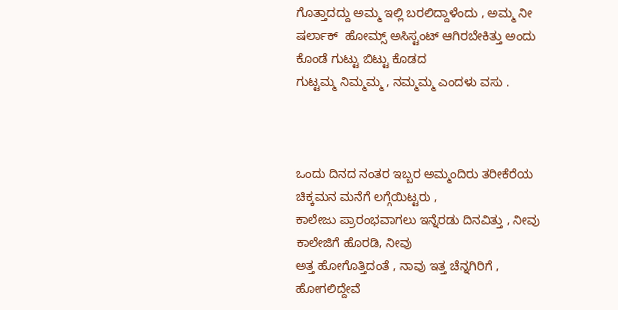ಗೊತ್ತಾದದ್ದು ಅಮ್ಮ ಇಲ್ಲಿ ಬರಲಿದ್ದಾಳೆಂದು , ಅಮ್ಮ ನೀ
ಷರ್ಲಾಕ್  ಹೋಮ್ಸ್ ಅಸಿಸ್ಟಂಟ್ ಆಗಿರಬೇಕಿತ್ತು ಅಂದು ಕೊಂಡೆ ಗುಟ್ಟು ಬಿಟ್ಟು ಕೊಡದ
ಗುಟ್ಟಮ್ಮ ನಿಮ್ಮಮ್ಮ , ನಮ್ಮಮ್ಮ ಎಂದಳು ವಸು .



ಒಂದು ದಿನದ ನಂತರ ಇಬ್ಬರ ಅಮ್ಮಂದಿರು ತರೀಕೆರೆಯ ಚಿಕ್ಕಮನ ಮನೆಗೆ ಲಗ್ಗೆಯಿಟ್ಟರು ,
ಕಾಲೇಜು ಪ್ರಾರಂಭವಾಗಲು ಇನ್ನೆರಡು ದಿನವಿತ್ತು , ನೀವು ಕಾಲೇಜಿಗೆ ಹೊರಡಿ, ನೀವು
ಅತ್ತ ಹೋಗೊತ್ತಿದಂತೆ , ನಾವು ಇತ್ತ ಚೆನ್ನಗಿರಿಗೆ , ಹೋಗಲಿದ್ದೇವೆ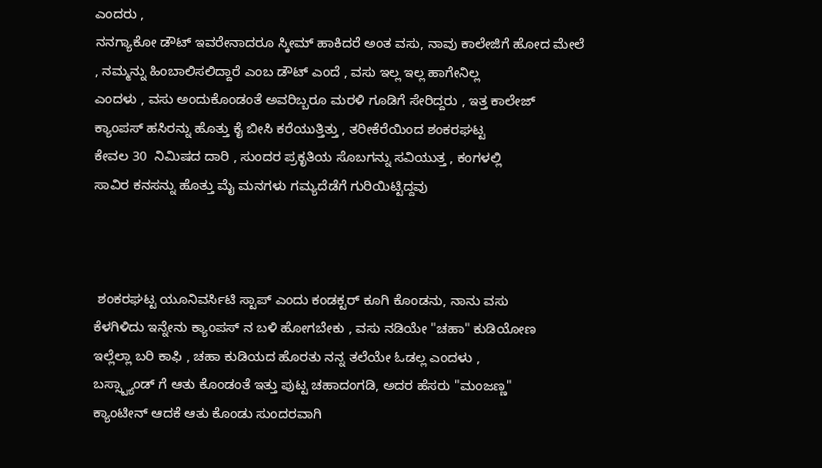ಎಂದರು ,
ನನಗ್ಯಾಕೋ ಡೌಟ್ ಇವರೇನಾದರೂ ಸ್ಕೀಮ್ ಹಾಕಿದರೆ ಅಂತ ವಸು, ನಾವು ಕಾಲೇಜಿಗೆ ಹೋದ ಮೇಲೆ
, ನಮ್ಮನ್ನು ಹಿಂಬಾಲಿಸಲಿದ್ದಾರೆ ಎಂಬ ಡೌಟ್ ಎಂದೆ , ವಸು ಇಲ್ಲ ಇಲ್ಲ ಹಾಗೇನಿಲ್ಲ
ಎಂದಳು , ವಸು ಅಂದುಕೊಂಡಂತೆ ಅವರಿಬ್ಬರೂ ಮರಳಿ ಗೂಡಿಗೆ ಸೇರಿದ್ದರು , ಇತ್ತ ಕಾಲೇಜ್
ಕ್ಯಾಂಪಸ್ ಹಸಿರನ್ನು ಹೊತ್ತು ಕೈ ಬೀಸಿ ಕರೆಯುತ್ತಿತ್ತು , ತರೀಕೆರೆಯಿಂದ ಶಂಕರಘಟ್ಟ
ಕೇವಲ 30  ನಿಮಿಷದ ದಾರಿ , ಸುಂದರ ಪ್ರಕೃತಿಯ ಸೊಬಗನ್ನು ಸವಿಯುತ್ತ , ಕಂಗಳಲ್ಲಿ
ಸಾವಿರ ಕನಸನ್ನು ಹೊತ್ತು ಮೈ ಮನಗಳು ಗಮ್ಯದೆಡೆಗೆ ಗುರಿಯಿಟ್ಟಿದ್ದವು



 ಶಂಕರಘಟ್ಟ ಯೂನಿವರ್ಸಿಟಿ ಸ್ಟಾಪ್ ಎಂದು ಕಂಡಕ್ಟರ್ ಕೂಗಿ ಕೊಂಡನು, ನಾನು ವಸು
ಕೆಳಗಿಳಿದು ಇನ್ನೇನು ಕ್ಯಾಂಪಸ್ ನ ಬಳಿ ಹೋಗಬೇಕು , ವಸು ನಡಿಯೇ "ಚಹಾ" ಕುಡಿಯೋಣ
ಇಲ್ಲೆಲ್ಲಾ ಬರಿ ಕಾಫಿ , ಚಹಾ ಕುಡಿಯದ ಹೊರತು ನನ್ನ ತಲೆಯೇ ಓಡಲ್ಲ ಎಂದಳು ,
ಬಸ್ಸ್ಟ್ಯಾಂಡ್ ಗೆ ಆತು ಕೊಂಡಂತೆ ಇತ್ತು ಪುಟ್ಟ ಚಹಾದಂಗಡಿ, ಅದರ ಹೆಸರು "ಮಂಜಣ್ಣ"
ಕ್ಯಾಂಟೀನ್ ಆದಕೆ ಆತು ಕೊಂಡು ಸುಂದರವಾಗಿ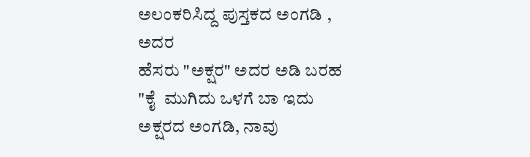ಅಲಂಕರಿಸಿದ್ದ ಪುಸ್ತಕದ ಅಂಗಡಿ , ಅದರ
ಹೆಸರು "ಅಕ್ಷರ" ಅದರ ಅಡಿ ಬರಹ  "ಕೈ  ಮುಗಿದು ಒಳಗೆ ಬಾ ಇದು ಅಕ್ಷರದ ಅಂಗಡಿ, ನಾವು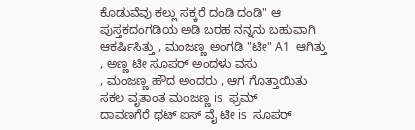ಕೊಡುವೆವು ಕಲ್ಲು ಸಕ್ಕರೆ ದಂಡಿ ದಂಡಿ" ಆ ಪುಸ್ತಕದಂಗಡಿಯ ಅಡಿ ಬರಹ ನನ್ನನು ಬಹುವಾಗಿ
ಆಕರ್ಷಿಸಿತ್ತು , ಮಂಜಣ್ಣ ಅಂಗಡಿ "ಟೀ" A1  ಆಗಿತ್ತು , ಅಣ್ಣ ಟೀ ಸೂಪರ್ ಅಂದಳು ವಸು
, ಮಂಜಣ್ಣ ಹೌದ ಅಂದರು , ಆಗ ಗೊತ್ತಾಯಿತು ಸಕಲ ವೃತಾಂತ ಮಂಜಣ್ಣ is  ಫ್ರಮ್
ದಾವಣಗೆರೆ ಥಟ್ ಐಸ್ ವೈ ಟೀ is  ಸೂಪರ್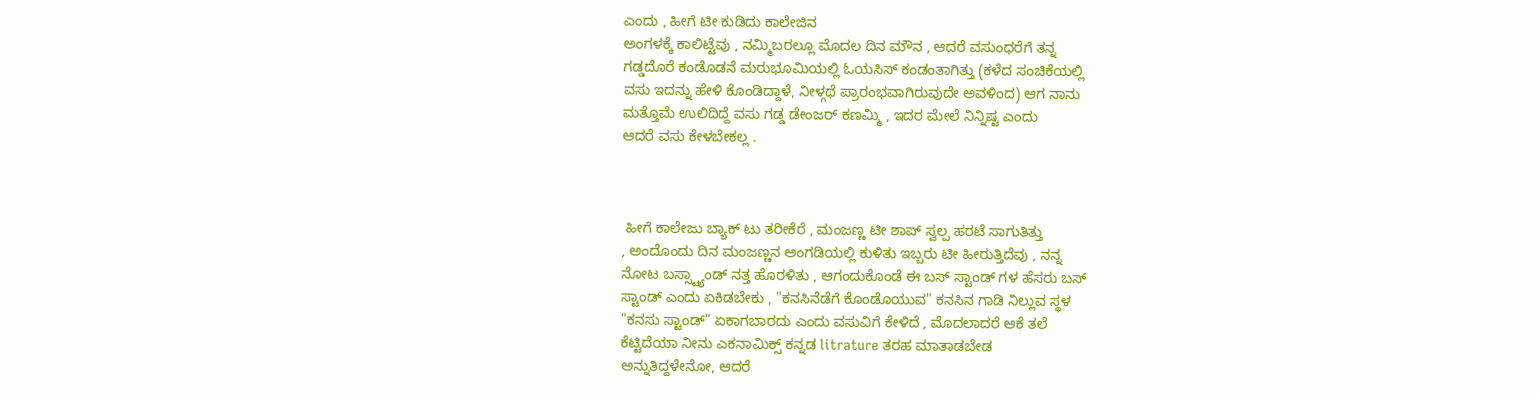ಎಂದು , ಹೀಗೆ ಟೀ ಕುಡಿದು ಕಾಲೇಜಿನ
ಅಂಗಳಕ್ಕೆ ಕಾಲಿಟ್ಟೆವು , ನಮ್ಮಿಬರಲ್ಲೂ ಮೊದಲ ದಿನ ಮೌನ , ಆದರೆ ವಸುಂಧರೆಗೆ ತನ್ನ
ಗಡ್ಡದೊರೆ ಕಂಡೊಡನೆ ಮರುಭೂಮಿಯಲ್ಲಿ ಓಯಸಿಸ್ ಕಂಡಂತಾಗಿತ್ತು (ಕಳೆದ ಸಂಚಿಕೆಯಲ್ಲಿ
ವಸು ಇದನ್ನು ಹೇಳಿ ಕೊಂಡಿದ್ದಾಳೆ, ನೀಳ್ಗಥೆ ಪ್ರಾರಂಭವಾಗಿರುವುದೇ ಅವಳಿಂದ) ಆಗ ನಾನು
ಮತ್ತೊಮೆ ಉಲಿದಿದ್ದೆ ವಸು ಗಡ್ಡ ಡೇಂಜರ್ ಕಣಮ್ಮಿ , ಇದರ ಮೇಲೆ ನಿನ್ನಿಷ್ಟ ಎಂದು
ಆದರೆ ವಸು ಕೇಳಬೇಕಲ್ಲ .



 ಹೀಗೆ ಕಾಲೇಜು ಬ್ಯಾಕ್ ಟು ತರೀಕೆರೆ , ಮಂಜಣ್ಣ ಟೀ ಶಾಪ್ ಸ್ವಲ್ಪ ಹರಟೆ ಸಾಗುತಿತ್ತು
, ಅಂದೊಂದು ದಿನ ಮಂಜಣ್ಣನ ಅಂಗಡಿಯಲ್ಲಿ ಕುಳಿತು ಇಬ್ಬರು ಟೀ ಹೀರುತ್ತಿದೆವು , ನನ್ನ
ನೋಟ ಬಸ್ಸ್ಟ್ಯಾಂಡ್ ನತ್ತ ಹೊರಳಿತು , ಆಗಂದುಕೊಂಡೆ ಈ ಬಸ್ ಸ್ಟಾಂಡ್ ಗಳ ಹೆಸರು ಬಸ್
ಸ್ಟಾಂಡ್ ಎಂದು ಏಕಿಡಬೇಕು , "ಕನಸಿನೆಡೆಗೆ ಕೊಂಡೊಯುವ" ಕನಸಿನ ಗಾಡಿ ನಿಲ್ಲುವ ಸ್ಥಳ
"ಕನಸು ಸ್ಟಾಂಡ್" ಏಕಾಗಬಾರದು ಎಂದು ವಸುವಿಗೆ ಕೇಳಿದೆ , ಮೊದಲಾದರೆ ಆಕೆ ತಲೆ
ಕೆಟ್ಟಿದೆಯಾ ನೀನು ಎಕನಾಮಿಕ್ಸ್ ಕನ್ನಡ litrature ತರಹ ಮಾತಾಡಬೇಡ
ಅನ್ನುತಿದ್ದಳೇನೋ, ಆದರೆ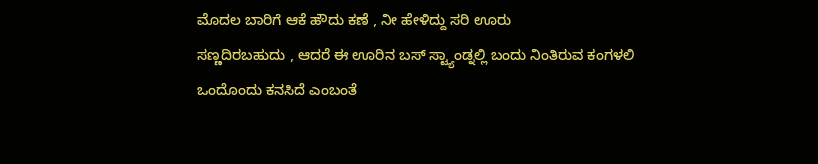ಮೊದಲ ಬಾರಿಗೆ ಆಕೆ ಹೌದು ಕಣೆ , ನೀ ಹೇಳಿದ್ದು ಸರಿ ಊರು
ಸಣ್ಣದಿರಬಹುದು , ಆದರೆ ಈ ಊರಿನ ಬಸ್ ಸ್ಟ್ಯಾಂಡ್ನಲ್ಲಿ ಬಂದು ನಿಂತಿರುವ ಕಂಗಳಲಿ
ಒಂದೊಂದು ಕನಸಿದೆ ಎಂಬಂತೆ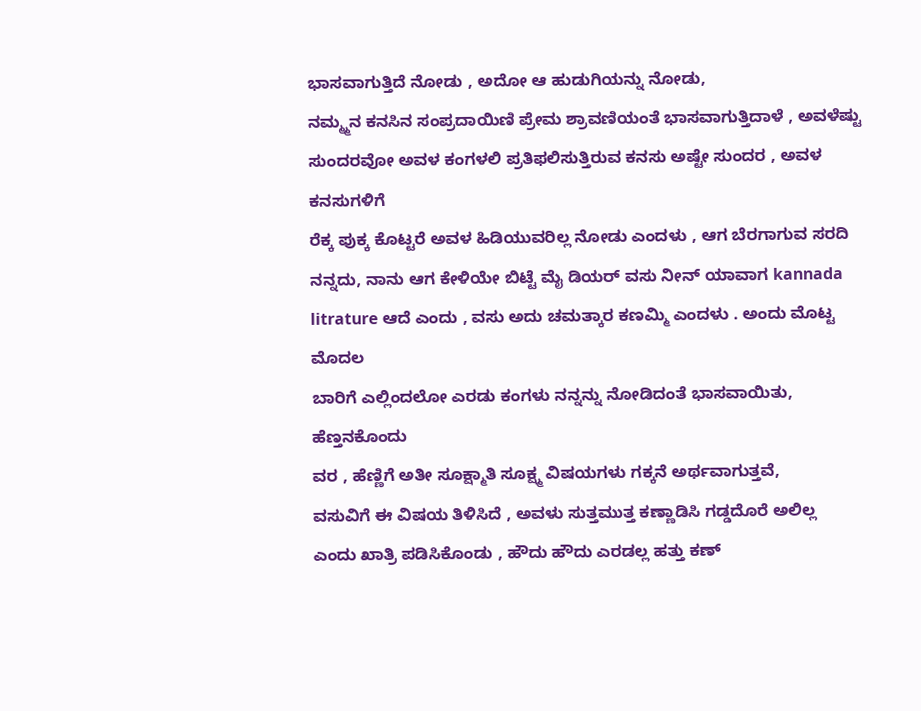ಭಾಸವಾಗುತ್ತಿದೆ ನೋಡು , ಅದೋ ಆ ಹುಡುಗಿಯನ್ನು ನೋಡು,
ನಮ್ಮ್ಮನ ಕನಸಿನ ಸಂಪ್ರದಾಯಿಣಿ ಪ್ರೇಮ ಶ್ರಾವಣಿಯಂತೆ ಭಾಸವಾಗುತ್ತಿದಾಳೆ , ಅವಳೆಷ್ಟು
ಸುಂದರವೋ ಅವಳ ಕಂಗಳಲಿ ಪ್ರತಿಫಲಿಸುತ್ತಿರುವ ಕನಸು ಅಷ್ಟೇ ಸುಂದರ , ಅವಳ ಕನಸುಗಳಿಗೆ
ರೆಕ್ಕ ಪುಕ್ಕ ಕೊಟ್ಟರೆ ಅವಳ ಹಿಡಿಯುವರಿಲ್ಲ ನೋಡು ಎಂದಳು , ಆಗ ಬೆರಗಾಗುವ ಸರದಿ
ನನ್ನದು, ನಾನು ಆಗ ಕೇಳಿಯೇ ಬಿಟ್ಟೆ ಮೈ ಡಿಯರ್ ವಸು ನೀನ್ ಯಾವಾಗ kannada
litrature ಆದೆ ಎಂದು , ವಸು ಅದು ಚಮತ್ಕಾರ ಕಣಮ್ಮಿ ಎಂದಳು . ಅಂದು ಮೊಟ್ಟ ಮೊದಲ
ಬಾರಿಗೆ ಎಲ್ಲಿಂದಲೋ ಎರಡು ಕಂಗಳು ನನ್ನನ್ನು ನೋಡಿದಂತೆ ಭಾಸವಾಯಿತು, ಹೆಣ್ತನಕೊಂದು
ವರ , ಹೆಣ್ಣಿಗೆ ಅತೀ ಸೂಕ್ಷ್ಮಾತಿ ಸೂಕ್ಷ್ಮ ವಿಷಯಗಳು ಗಕ್ಕನೆ ಅರ್ಥವಾಗುತ್ತವೆ,
ವಸುವಿಗೆ ಈ ವಿಷಯ ತಿಳಿಸಿದೆ , ಅವಳು ಸುತ್ತಮುತ್ತ ಕಣ್ಣಾಡಿಸಿ ಗಡ್ಡದೊರೆ ಅಲಿಲ್ಲ
ಎಂದು ಖಾತ್ರಿ ಪಡಿಸಿಕೊಂಡು , ಹೌದು ಹೌದು ಎರಡಲ್ಲ ಹತ್ತು ಕಣ್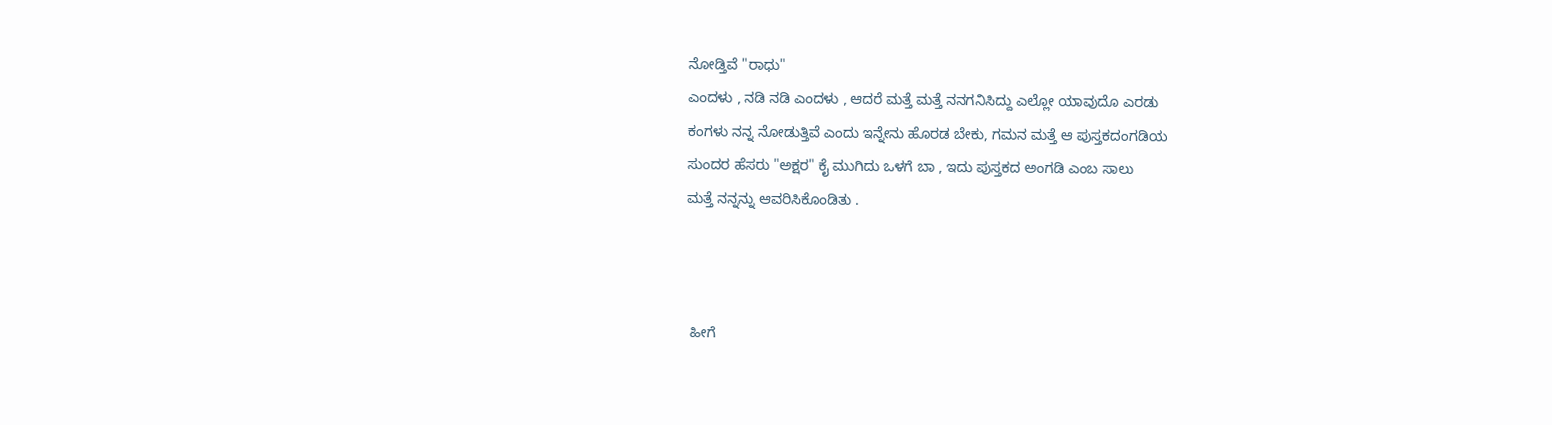ನೋಡ್ತಿವೆ "ರಾಧು"
ಎಂದಳು , ನಡಿ ನಡಿ ಎಂದಳು , ಆದರೆ ಮತ್ತೆ ಮತ್ತೆ ನನಗನಿಸಿದ್ದು ಎಲ್ಲೋ ಯಾವುದೊ ಎರಡು
ಕಂಗಳು ನನ್ನ ನೋಡುತ್ತಿವೆ ಎಂದು ಇನ್ನೇನು ಹೊರಡ ಬೇಕು, ಗಮನ ಮತ್ತೆ ಆ ಪುಸ್ತಕದಂಗಡಿಯ
ಸುಂದರ ಹೆಸರು "ಅಕ್ಷರ" ಕೈ ಮುಗಿದು ಒಳಗೆ ಬಾ , ಇದು ಪುಸ್ತಕದ ಅಂಗಡಿ ಎಂಬ ಸಾಲು
ಮತ್ತೆ ನನ್ನನ್ನು ಆವರಿಸಿಕೊಂಡಿತು .



 ಹೀಗೆ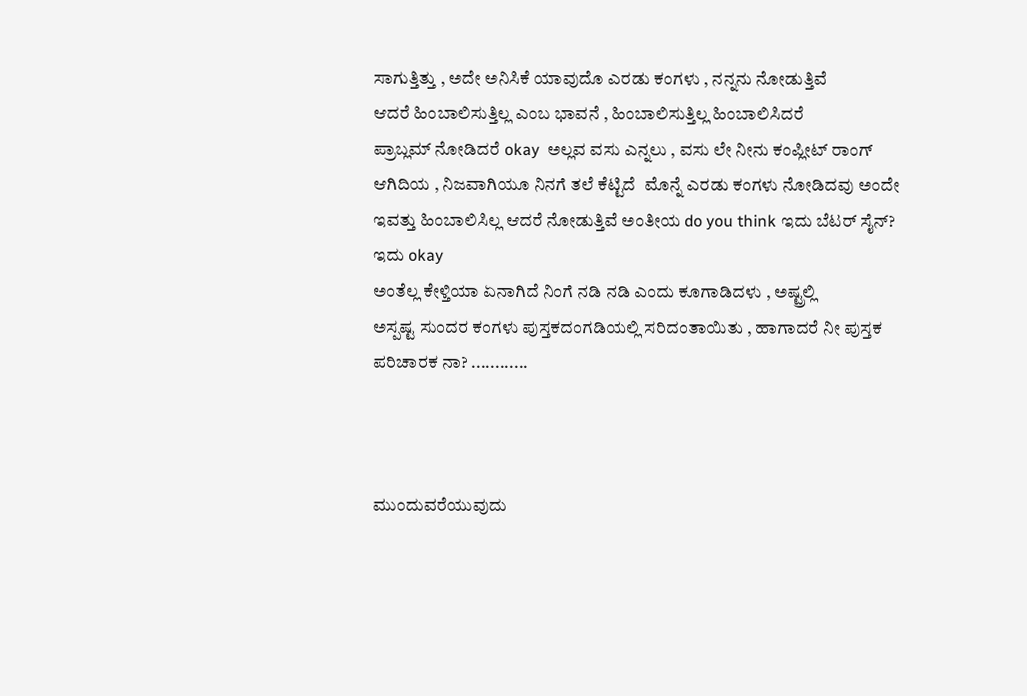ಸಾಗುತ್ತಿತ್ತು , ಅದೇ ಅನಿಸಿಕೆ ಯಾವುದೊ ಎರಡು ಕಂಗಳು , ನನ್ನನು ನೋಡುತ್ತಿವೆ
ಆದರೆ ಹಿಂಬಾಲಿಸುತ್ತಿಲ್ಲ ಎಂಬ ಭಾವನೆ , ಹಿಂಬಾಲಿಸುತ್ತಿಲ್ಲ ಹಿಂಬಾಲಿಸಿದರೆ
ಪ್ರಾಬ್ಲಮ್ ನೋಡಿದರೆ okay  ಅಲ್ಲವ ವಸು ಎನ್ನಲು , ವಸು ಲೇ ನೀನು ಕಂಪ್ಲೀಟ್ ರಾಂಗ್
ಆಗಿದಿಯ , ನಿಜವಾಗಿಯೂ ನಿನಗೆ ತಲೆ ಕೆಟ್ಟಿದೆ  ಮೊನ್ನೆ ಎರಡು ಕಂಗಳು ನೋಡಿದವು ಅಂದೇ
ಇವತ್ತು ಹಿಂಬಾಲಿಸಿಲ್ಲ ಆದರೆ ನೋಡುತ್ತಿವೆ ಅಂತೀಯ do you think ಇದು ಬೆಟರ್ ಸೈನ್?  ಇದು okay
ಅಂತೆಲ್ಲ ಕೇಳ್ತಿಯಾ ಏನಾಗಿದೆ ನಿಂಗೆ ನಡಿ ನಡಿ ಎಂದು ಕೂಗಾಡಿದಳು , ಅಷ್ಟ್ರಲ್ಲಿ
ಅಸ್ಪಷ್ಟ ಸುಂದರ ಕಂಗಳು ಪುಸ್ತಕದಂಗಡಿಯಲ್ಲಿ ಸರಿದಂತಾಯಿತು , ಹಾಗಾದರೆ ನೀ ಪುಸ್ತಕ
ಪರಿಚಾರಕ ನಾ? ............



ಮುಂದುವರೆಯುವುದು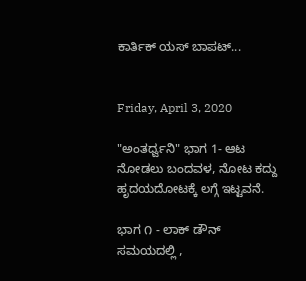ಕಾರ್ತಿಕ್ ಯಸ್ ಬಾಪಟ್...


Friday, April 3, 2020

"ಅಂತರ್ಧ್ವನಿ" ಭಾಗ 1- ಆಟ ನೋಡಲು ಬಂದವಳ, ನೋಟ ಕದ್ದು ಹೃದಯದೋಟಕ್ಕೆ ಲಗ್ಗೆ ಇಟ್ಟವನೆ.

ಭಾಗ ೧ - ಲಾಕ್ ಡೌನ್ ಸಮಯದಲ್ಲಿ ,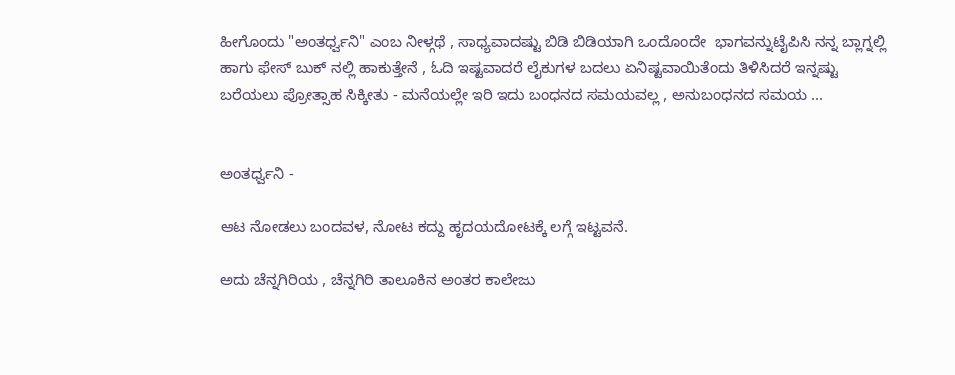ಹೀಗೊಂದು "ಅಂತರ್ಧ್ವನಿ" ಎಂಬ ನೀಳ್ಗಥೆ , ಸಾಧ್ಯವಾದಷ್ಟು ಬಿಡಿ ಬಿಡಿಯಾಗಿ ಒಂದೊಂದೇ  ಭಾಗವನ್ನುಟೈಪಿಸಿ ನನ್ನ ಬ್ಲಾಗ್ನಲ್ಲಿ ಹಾಗು ಫೇಸ್ ಬುಕ್ ನಲ್ಲಿ ಹಾಕುತ್ತೇನೆ , ಓದಿ ಇಷ್ಟವಾದರೆ ಲೈಕುಗಳ ಬದಲು ಏನಿಷ್ಟವಾಯಿತೆಂದು ತಿಳಿಸಿದರೆ ಇನ್ನಷ್ಟು ಬರೆಯಲು ಪ್ರೋತ್ಸಾಹ ಸಿಕ್ಕೀತು - ಮನೆಯಲ್ಲೇ ಇರಿ ಇದು ಬಂಧನದ ಸಮಯವಲ್ಲ , ಅನುಬಂಧನದ ಸಮಯ ...


ಅಂತರ್ಧ್ವನಿ -

ಆಟ ನೋಡಲು ಬಂದವಳ, ನೋಟ ಕದ್ದು ಹೃದಯದೋಟಕ್ಕೆ ಲಗ್ಗೆ ಇಟ್ಟವನೆ.

ಅದು ಚೆನ್ನಗಿರಿಯ , ಚೆನ್ನಗಿರಿ ತಾಲೂಕಿನ ಅಂತರ ಕಾಲೇಜು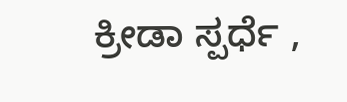ಕ್ರೀಡಾ ಸ್ಪರ್ಧೆ ,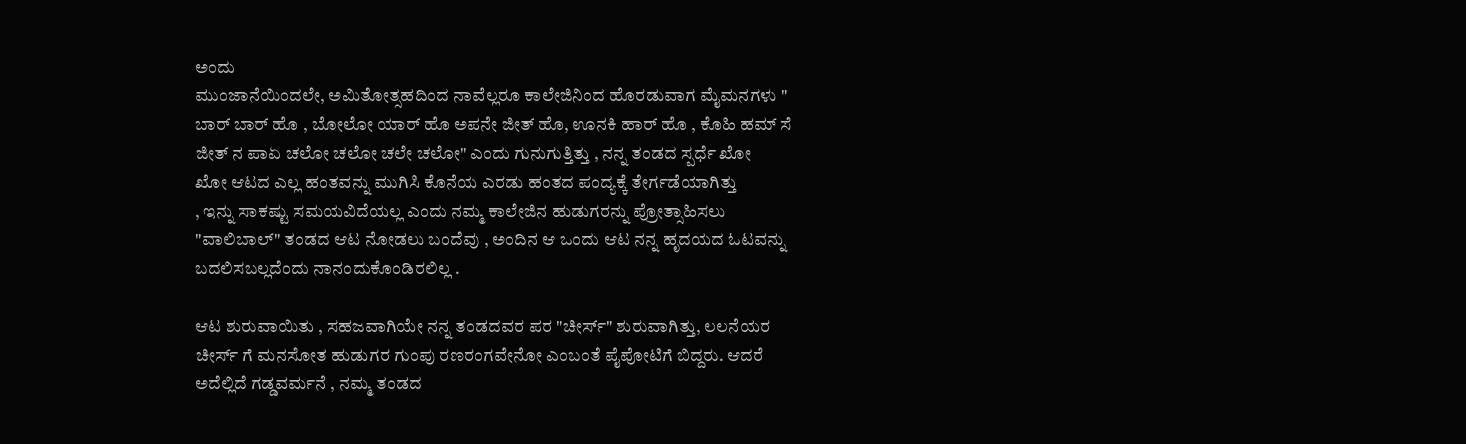ಅಂದು
ಮುಂಜಾನೆಯಿಂದಲೇ, ಅಮಿತೋತ್ಸಹದಿಂದ ನಾವೆಲ್ಲರೂ ಕಾಲೇಜಿನಿಂದ ಹೊರಡುವಾಗ ಮೈಮನಗಳು "
ಬಾರ್ ಬಾರ್ ಹೊ , ಬೋಲೋ ಯಾರ್ ಹೊ ಅಪನೇ ಜೀತ್ ಹೊ, ಊನಕಿ ಹಾರ್ ಹೊ , ಕೊಹಿ ಹಮ್ ಸೆ
ಜೀತ್ ನ ಪಾಏ ಚಲೋ ಚಲೋ ಚಲೇ ಚಲೋ" ಎಂದು ಗುನುಗುತ್ತಿತ್ತು , ನನ್ನ ತಂಡದ ಸ್ಪರ್ಧೆ ಖೋ
ಖೋ ಆಟದ ಎಲ್ಲ ಹಂತವನ್ನು ಮುಗಿಸಿ ಕೊನೆಯ ಎರಡು ಹಂತದ ಪಂದ್ಯಕ್ಕೆ ತೇರ್ಗಡೆಯಾಗಿತ್ತು
, ಇನ್ನು ಸಾಕಷ್ಟು ಸಮಯವಿದೆಯಲ್ಲ ಎಂದು ನಮ್ಮ ಕಾಲೇಜಿನ ಹುಡುಗರನ್ನು ಪ್ರೋತ್ಸಾಹಿಸಲು
"ವಾಲಿಬಾಲ್" ತಂಡದ ಆಟ ನೋಡಲು ಬಂದೆವು , ಅಂದಿನ ಆ ಒಂದು ಆಟ ನನ್ನ ಹೃದಯದ ಓಟವನ್ನು
ಬದಲಿಸಬಲ್ಲದೆಂದು ನಾನಂದುಕೊಂಡಿರಲಿಲ್ಲ .

ಆಟ ಶುರುವಾಯಿತು , ಸಹಜವಾಗಿಯೇ ನನ್ನ ತಂಡದವರ ಪರ "ಚೀರ್ಸ್" ಶುರುವಾಗಿತ್ತು, ಲಲನೆಯರ
ಚೀರ್ಸ್ ಗೆ ಮನಸೋತ ಹುಡುಗರ ಗುಂಪು ರಣರಂಗವೇನೋ ಎಂಬಂತೆ ಪೈಪೋಟಿಗೆ ಬಿದ್ದರು. ಆದರೆ
ಅದೆಲ್ಲಿದೆ ಗಡ್ಡವರ್ಮನೆ , ನಮ್ಮ ತಂಡದ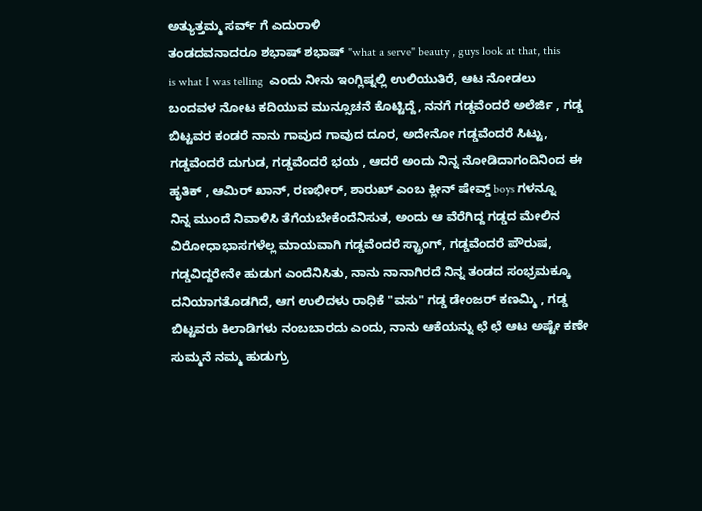ಅತ್ಯುತ್ತಮ್ಮ ಸರ್ವ್ ಗೆ ಎದುರಾಳಿ
ತಂಡದವನಾದರೂ ಶಭಾಷ್ ಶಭಾಷ್ "what a serve" beauty , guys look at that, this
is what I was telling  ಎಂದು ನೀನು ಇಂಗ್ಲಿಷ್ನಲ್ಲಿ ಉಲಿಯುತಿರೆ, ಆಟ ನೋಡಲು
ಬಂದವಳ ನೋಟ ಕದಿಯುವ ಮುನ್ಸೂಚನೆ ಕೊಟ್ಟಿದ್ದೆ, ನನಗೆ ಗಡ್ಡವೆಂದರೆ ಅಲೆರ್ಜಿ , ಗಡ್ಡ
ಬಿಟ್ಟವರ ಕಂಡರೆ ನಾನು ಗಾವುದ ಗಾವುದ ದೂರ, ಅದೇನೋ ಗಡ್ಡವೆಂದರೆ ಸಿಟ್ಟು,
ಗಡ್ಡವೆಂದರೆ ದುಗುಡ, ಗಡ್ಡವೆಂದರೆ ಭಯ , ಆದರೆ ಅಂದು ನಿನ್ನ ನೋಡಿದಾಗಂದಿನಿಂದ ಈ
ಹೃತಿಕ್ , ಆಮಿರ್ ಖಾನ್, ರಣಭೀರ್, ಶಾರುಖ್ ಎಂಬ ಕ್ಲೀನ್ ಷೇವ್ಡ್ boys ಗಳನ್ನೂ
ನಿನ್ನ ಮುಂದೆ ನಿವಾಳಿಸಿ ತೆಗೆಯಬೇಕೆಂದೆನಿಸುತ, ಅಂದು ಆ ವೆರೆಗಿದ್ದ ಗಡ್ಡದ ಮೇಲಿನ
ವಿರೋಧಾಭಾಸಗಳೆಲ್ಲ ಮಾಯವಾಗಿ ಗಡ್ಡವೆಂದರೆ ಸ್ಟ್ರಾಂಗ್, ಗಡ್ಡವೆಂದರೆ ಪೌರುಷ,
ಗಡ್ಡವಿದ್ದರೇನೇ ಹುಡುಗ ಎಂದೆನಿಸಿತು, ನಾನು ನಾನಾಗಿರದೆ ನಿನ್ನ ತಂಡದ ಸಂಭ್ರಮಕ್ಕೂ
ದನಿಯಾಗತೊಡಗಿದೆ, ಆಗ ಉಲಿದಳು ರಾಧಿಕೆ "ವಸು" ಗಡ್ಡ ಡೇಂಜರ್ ಕಣಮ್ಮಿ , ಗಡ್ಡ
ಬಿಟ್ಟವರು ಕಿಲಾಡಿಗಳು ನಂಬಬಾರದು ಎಂದು, ನಾನು ಆಕೆಯನ್ನು ಛೆ ಛೆ ಆಟ ಅಷ್ಟೇ ಕಣೇ
ಸುಮ್ಮನೆ ನಮ್ಮ ಹುಡುಗ್ರು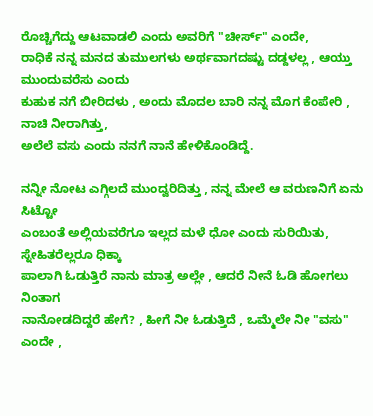ರೊಚ್ಚಿಗೆದ್ದು ಆಟವಾಡಲಿ ಎಂದು ಅವರಿಗೆ "ಚೀರ್ಸ್" ಎಂದೇ,
ರಾಧಿಕೆ ನನ್ನ ಮನದ ತುಮುಲಗಳು ಅರ್ಥವಾಗದಷ್ಟು ದಡ್ದಳಲ್ಲ , ಆಯ್ತು ಮುಂದುವರೆಸು ಎಂದು
ಕುಹುಕ ನಗೆ ಬೀರಿದಳು , ಅಂದು ಮೊದಲ ಬಾರಿ ನನ್ನ ಮೊಗ ಕೆಂಪೇರಿ , ನಾಚಿ ನೀರಾಗಿತ್ತು,
ಅಲೆಲೆ ವಸು ಎಂದು ನನಗೆ ನಾನೆ ಹೇಳಿಕೊಂಡಿದ್ದೆ.

ನನ್ನೀ ನೋಟ ಎಗ್ಗಿಲದೆ ಮುಂದ್ವರಿದಿತ್ತು , ನನ್ನ ಮೇಲೆ ಆ ವರುಣನಿಗೆ ಏನು ಸಿಟ್ಟೋ
ಎಂಬಂತೆ ಅಲ್ಲಿಯವರೆಗೂ ಇಲ್ಲದ ಮಳೆ ಧೋ ಎಂದು ಸುರಿಯಿತು, ಸ್ನೇಹಿತರೆಲ್ಲರೂ ಧಿಕ್ಕಾ
ಪಾಲಾಗಿ ಓಡುತ್ತಿರೆ ನಾನು ಮಾತ್ರ ಅಲ್ಲೇ , ಆದರೆ ನೀನೆ ಓಡಿ ಹೋಗಲು ನಿಂತಾಗ
ನಾನೋಡದಿದ್ದರೆ ಹೇಗೆ? , ಹೀಗೆ ನೀ ಓಡುತ್ತಿದೆ , ಒಮ್ಮೆಲೇ ನೀ "ವಸು" ಎಂದೇ ,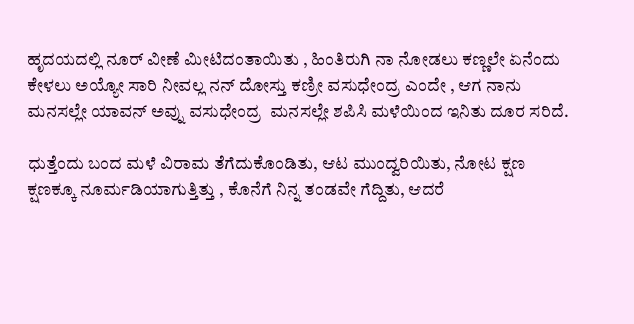ಹೃದಯದಲ್ಲಿ ನೂರ್ ವೀಣೆ ಮೀಟಿದಂತಾಯಿತು , ಹಿಂತಿರುಗಿ ನಾ ನೋಡಲು ಕಣ್ಣಲೇ ಏನೆಂದು
ಕೇಳಲು ಅಯ್ಯೋ ಸಾರಿ ನೀವಲ್ಲ ನನ್ ದೋಸ್ತು ಕಣ್ರೀ ವಸುಧೇಂದ್ರ ಎಂದೇ , ಆಗ ನಾನು
ಮನಸಲ್ಲೇ ಯಾವನ್ ಅವ್ನು ವಸುಧೇಂದ್ರ  ಮನಸಲ್ಲೇ ಶಪಿಸಿ ಮಳೆಯಿಂದ ಇನಿತು ದೂರ ಸರಿದೆ.

ಧುತ್ತೆಂದು ಬಂದ ಮಳೆ ವಿರಾಮ ತೆಗೆದುಕೊಂಡಿತು, ಆಟ ಮುಂದ್ವರಿಯಿತು, ನೋಟ ಕ್ಷಣ
ಕ್ಷಣಕ್ಕೂ ನೂರ್ಮಡಿಯಾಗುತ್ತಿತ್ತು , ಕೊನೆಗೆ ನಿನ್ನ ತಂಡವೇ ಗೆದ್ದಿತು, ಆದರೆ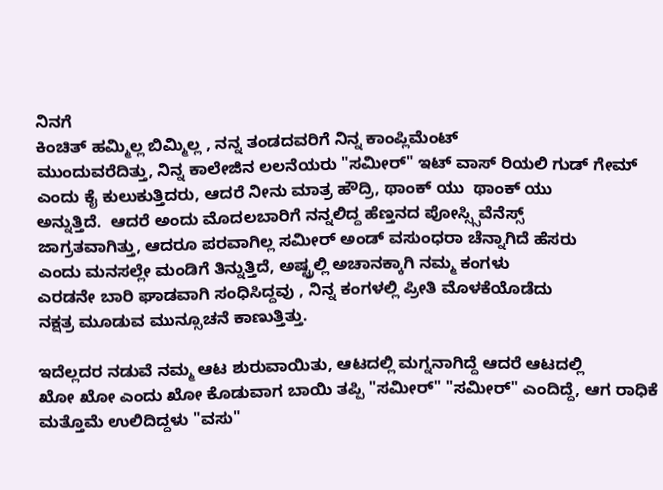ನಿನಗೆ
ಕಿಂಚಿತ್ ಹಮ್ಮಿಲ್ಲ ಬಿಮ್ಮಿಲ್ಲ , ನನ್ನ ತಂಡದವರಿಗೆ ನಿನ್ನ ಕಾಂಪ್ಲಿಮೆಂಟ್
ಮುಂದುವರೆದಿತ್ತು, ನಿನ್ನ ಕಾಲೇಜಿನ ಲಲನೆಯರು "ಸಮೀರ್" ಇಟ್ ವಾಸ್ ರಿಯಲಿ ಗುಡ್ ಗೇಮ್
ಎಂದು ಕೈ ಕುಲುಕುತ್ತಿದರು, ಆದರೆ ನೀನು ಮಾತ್ರ ಹೌದ್ರಿ, ಥಾಂಕ್ ಯು  ಥಾಂಕ್ ಯು
ಅನ್ನುತ್ತಿದೆ.  ಆದರೆ ಅಂದು ಮೊದಲಬಾರಿಗೆ ನನ್ನಲಿದ್ದ ಹೆಣ್ತನದ ಪೋಸ್ಸ್ಸಿವೆನೆಸ್ಸ್
ಜಾಗ್ರತವಾಗಿತ್ತು, ಆದರೂ ಪರವಾಗಿಲ್ಲ ಸಮೀರ್ ಅಂಡ್ ವಸುಂಧರಾ ಚೆನ್ನಾಗಿದೆ ಹೆಸರು
ಎಂದು ಮನಸಲ್ಲೇ ಮಂಡಿಗೆ ತಿನ್ನುತ್ತಿದೆ, ಅಷ್ಟ್ರಲ್ಲಿ ಅಚಾನಕ್ಕಾಗಿ ನಮ್ಮ ಕಂಗಳು
ಎರಡನೇ ಬಾರಿ ಘಾಡವಾಗಿ ಸಂಧಿಸಿದ್ದವು , ನಿನ್ನ ಕಂಗಳಲ್ಲಿ ಪ್ರೀತಿ ಮೊಳಕೆಯೊಡೆದು
ನಕ್ಷತ್ರ ಮೂಡುವ ಮುನ್ಸೂಚನೆ ಕಾಣುತ್ತಿತ್ತು.

ಇದೆಲ್ಲದರ ನಡುವೆ ನಮ್ಮ ಆಟ ಶುರುವಾಯಿತು, ಆಟದಲ್ಲಿ ಮಗ್ನನಾಗಿದ್ದೆ ಆದರೆ ಆಟದಲ್ಲಿ
ಖೋ ಖೋ ಎಂದು ಖೋ ಕೊಡುವಾಗ ಬಾಯಿ ತಪ್ಪಿ "ಸಮೀರ್" "ಸಮೀರ್" ಎಂದಿದ್ದೆ, ಆಗ ರಾಧಿಕೆ
ಮತ್ತೊಮೆ ಉಲಿದಿದ್ದಳು "ವಸು"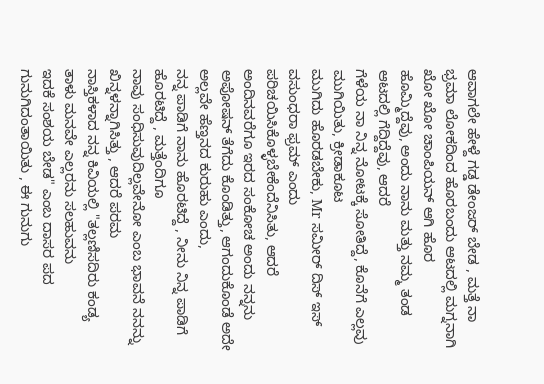ಆವಾಗಲೇ ಹೇಳ್ದೆ ಗಡ್ಡ ಡೇಂಜರ್ ಬೇಡ , ಮತ್ತೆ ನಾ
ಭ್ರಮಾ ಲೋಕದಿಂದ ಹೊರಬಂದು ಆಟದಲ್ಲಿ ಮಗ್ನನಾಗಿ ಖೋ ಖೋ ಚಾಂಪಿಯನ್ ಆಗಿ ಹೊರ
ಹೊಮ್ಮಿದ್ದೆವು, ಅಂದು ನಾನು ಮತ್ತು ನಮ್ಮ ತಂಡ  ಆಟದಲ್ಲಿ ಗೆದ್ದಿದ್ದೆವು, ಆದರೆ
ಗೆಳೆಯ ನಾ ನಿನ್ನ ನೋಟಕ್ಕೆ ಸೋತಿದ್ದೆ, ಕೊನೆಗೆ ಎಲ್ಲವು ಮುಗಿಯಿತು, ಕ್ರೀಡಾಕೂಟ
ಮುಗಿದು ಹೊರಡಬೇಕು, Mr ಸಮೀರ್ ದಿಸ್ ಇಸ್ ವಸುಂಧರಾ ಫ್ರಮ್ ಎಂದು
ಪರಿಚಯಿಸಿಕೊಳ್ಳಬೇಕೆಂದೆನಿಸಿತು, ಆದರೆ ಅಂದಿನವರೆಗೂ ಇರದ ಸಂಕೋಚ ಅಂದು ನನ್ನನು
ಅಪೋಷನ್ ತೆಗೆದು ಕೊಂಡಿತ್ತು, ಆಗಂದುಕೊಂಡೆ ಅದೇ ಅಲ್ಲವೇ ಹೆಣ್ತನದ ಕುರುಹು ಎಂದು,
ನನ್ನ ಪಾಡಿಗೆ ನಾನು ಹೊರಟಿದ್ದೆ , ನೀನು ನಿನ್ನ ಪಾಡಿಗೆ ಹೊರಟಿದ್ದೆ , ಮತ್ತೆಂದಿಗೂ
ನಾವು ಸಂಧಿಸುವುದಿಲ್ಲವೇನೋ ಎಂಬ ಭಾವನೆ ನನನ್ನು ಖಿನ್ನಳನ್ನಾಗಿಸಿತ್ತು , ಆದರೆ ಪರಮ
ನಾಸ್ತಿಕಳಾದ ನನ್ನ ಕಿವಿಯಲ್ಲಿ "ತಲ್ಲಣಿಸದಿರು ಕಂಡ್ಯ ತಾಳು ಮನವೇ ಎಲ್ಲರನು ಸಲಹುವನು
ಇದಕೆ ಸಂಶಯ ಬೇಡ" ಎಂಬ ದಾಸರ ಪದ ಗುನುಗಿದಂತಾಯಿತು , ಈ ಗುನುಗು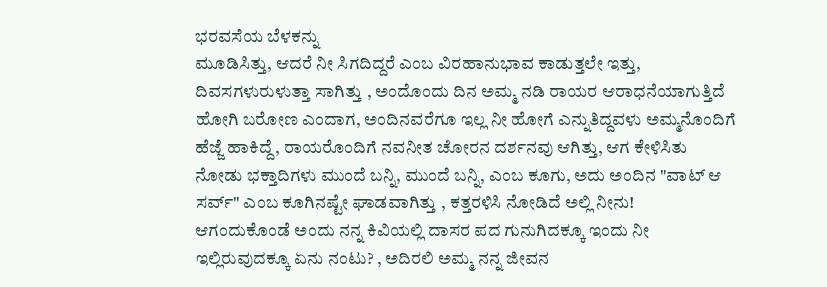ಭರವಸೆಯ ಬೆಳಕನ್ನು
ಮೂಡಿಸಿತ್ತು, ಆದರೆ ನೀ ಸಿಗದಿದ್ದರೆ ಎಂಬ ವಿರಹಾನುಭಾವ ಕಾಡುತ್ತಲೇ ಇತ್ತು,
ದಿವಸಗಳುರುಳುತ್ತಾ ಸಾಗಿತ್ತು , ಅಂದೊಂದು ದಿನ ಅಮ್ಮ ನಡಿ ರಾಯರ ಆರಾಧನೆಯಾಗುತ್ತಿದೆ
ಹೋಗಿ ಬರೋಣ ಎಂದಾಗ, ಅಂದಿನವರೆಗೂ ಇಲ್ಲ ನೀ ಹೋಗೆ ಎನ್ನುತಿದ್ದವಳು ಅಮ್ಮನೊಂದಿಗೆ
ಹೆಜ್ಜೆ ಹಾಕಿದ್ದೆ, ರಾಯರೊಂದಿಗೆ ನವನೀತ ಚೋರನ ದರ್ಶನವು ಆಗಿತ್ತು, ಆಗ ಕೇಳಿಸಿತು
ನೋಡು ಭಕ್ತಾದಿಗಳು ಮುಂದೆ ಬನ್ನಿ, ಮುಂದೆ ಬನ್ನಿ, ಎಂಬ ಕೂಗು, ಅದು ಅಂದಿನ "ವಾಟ್ ಆ
ಸರ್ವ್" ಎಂಬ ಕೂಗಿನಷ್ಟೇ ಘಾಡವಾಗಿತ್ತು , ಕತ್ತರಳಿಸಿ ನೋಡಿದೆ ಅಲ್ಲಿ ನೀನು!
ಆಗಂದುಕೊಂಡೆ ಅಂದು ನನ್ನ ಕಿವಿಯಲ್ಲಿ ದಾಸರ ಪದ ಗುನುಗಿದಕ್ಕೂ ಇಂದು ನೀ
ಇಲ್ಲಿರುವುದಕ್ಕೂ ಏನು ನಂಟು? , ಅದಿರಲಿ ಅಮ್ಮ ನನ್ನ ಜೀವನ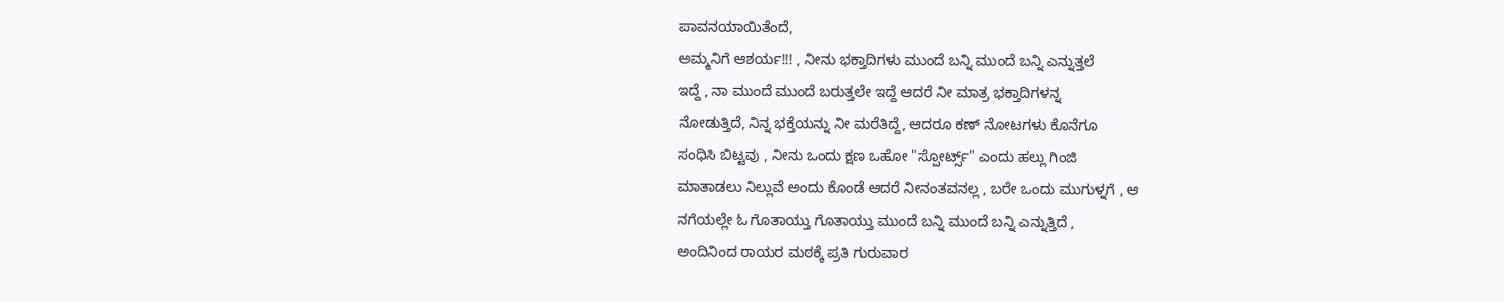ಪಾವನಯಾಯಿತೆಂದೆ,
ಅಮ್ಮನಿಗೆ ಆಶರ್ಯ!!! , ನೀನು ಭಕ್ತಾದಿಗಳು ಮುಂದೆ ಬನ್ನಿ ಮುಂದೆ ಬನ್ನಿ ಎನ್ನುತ್ತಲೆ
ಇದ್ದೆ , ನಾ ಮುಂದೆ ಮುಂದೆ ಬರುತ್ತಲೇ ಇದ್ದೆ ಆದರೆ ನೀ ಮಾತ್ರ ಭಕ್ತಾದಿಗಳನ್ನ
ನೋಡುತ್ತಿದೆ, ನಿನ್ನ ಭಕ್ತೆಯನ್ನು ನೀ ಮರೆತಿದ್ದೆ, ಆದರೂ ಕಣ್ ನೋಟಗಳು ಕೊನೆಗೂ
ಸಂಧಿಸಿ ಬಿಟ್ಟವು , ನೀನು ಒಂದು ಕ್ಷಣ ಒಹೋ "ಸ್ಪೋರ್ಟ್ಸ್" ಎಂದು ಹಲ್ಲು ಗಿಂಜಿ
ಮಾತಾಡಲು ನಿಲ್ಲುವೆ ಅಂದು ಕೊಂಡೆ ಆದರೆ ನೀನಂತವನಲ್ಲ , ಬರೇ ಒಂದು ಮುಗುಳ್ನಗೆ , ಆ
ನಗೆಯಲ್ಲೇ ಓ ಗೊತಾಯ್ತು ಗೊತಾಯ್ತು ಮುಂದೆ ಬನ್ನಿ ಮುಂದೆ ಬನ್ನಿ ಎನ್ನುತ್ತಿದೆ ,
ಅಂದಿನಿಂದ ರಾಯರ ಮಠಕ್ಕೆ ಪ್ರತಿ ಗುರುವಾರ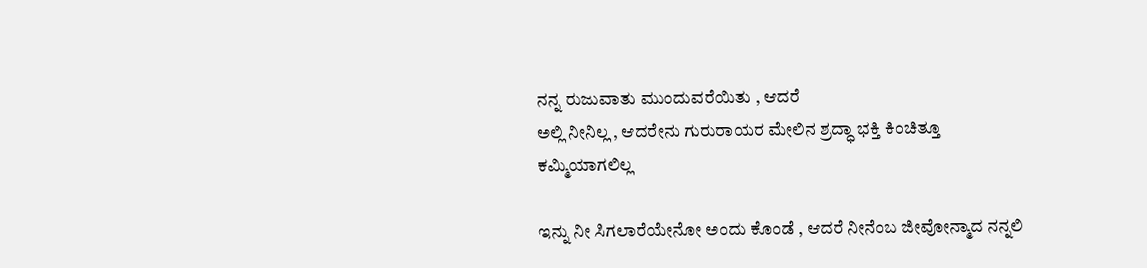ನನ್ನ ರುಜುವಾತು ಮುಂದುವರೆಯಿತು , ಆದರೆ
ಅಲ್ಲಿ ನೀನಿಲ್ಲ , ಆದರೇನು ಗುರುರಾಯರ ಮೇಲಿನ ಶ್ರದ್ಧಾ ಭಕ್ತಿ ಕಿಂಚಿತ್ತೂ
ಕಮ್ಮಿಯಾಗಲಿಲ್ಲ

ಇನ್ನು ನೀ ಸಿಗಲಾರೆಯೇನೋ ಅಂದು ಕೊಂಡೆ , ಆದರೆ ನೀನೆಂಬ ಜೀವೋನ್ಮಾದ ನನ್ನಲಿ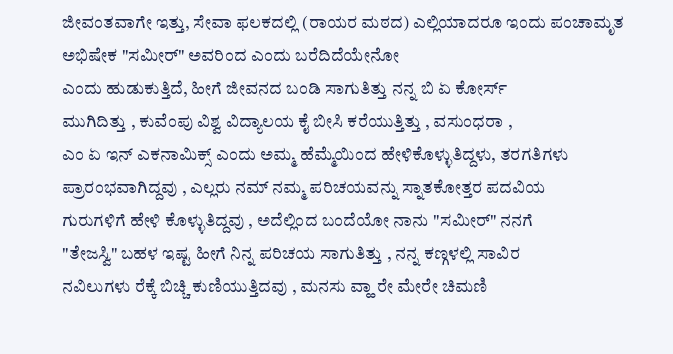ಜೀವಂತವಾಗೇ ಇತ್ತು, ಸೇವಾ ಫಲಕದಲ್ಲಿ (ರಾಯರ ಮಠದ) ಎಲ್ಲಿಯಾದರೂ ಇಂದು ಪಂಚಾಮೃತ
ಅಭಿಷೇಕ "ಸಮೀರ್" ಅವರಿಂದ ಎಂದು ಬರೆದಿದೆಯೇನೋ
ಎಂದು ಹುಡುಕುತ್ತಿದೆ, ಹೀಗೆ ಜೀವನದ ಬಂಡಿ ಸಾಗುತಿತ್ತು ನನ್ನ ಬಿ ಏ ಕೋರ್ಸ್
ಮುಗಿದಿತ್ತು , ಕುವೆಂಪು ವಿಶ್ವ ವಿದ್ಯಾಲಯ ಕೈ ಬೀಸಿ ಕರೆಯುತ್ತಿತ್ತು , ವಸುಂಧರಾ ,
ಎಂ ಏ ಇನ್ ಎಕನಾಮಿಕ್ಸ್ ಎಂದು ಅಮ್ಮ ಹೆಮ್ಮೆಯಿಂದ ಹೇಳಿಕೊಳ್ಳುತಿದ್ದಳು, ತರಗತಿಗಳು
ಪ್ರಾರಂಭವಾಗಿದ್ದವು , ಎಲ್ಲರು ನಮ್ ನಮ್ಮ ಪರಿಚಯವನ್ನು ಸ್ನಾತಕೋತ್ತರ ಪದವಿಯ
ಗುರುಗಳಿಗೆ ಹೇಳಿ ಕೊಳ್ಳುತಿದ್ದವು , ಅದೆಲ್ಲಿಂದ ಬಂದೆಯೋ ನಾನು "ಸಮೀರ್" ನನಗೆ
"ತೇಜಸ್ವಿ" ಬಹಳ ಇಷ್ಟ ಹೀಗೆ ನಿನ್ನ ಪರಿಚಯ ಸಾಗುತಿತ್ತು , ನನ್ನ ಕಣ್ಗಳಲ್ಲಿ ಸಾವಿರ
ನವಿಲುಗಳು ರೆಕ್ಕೆ ಬಿಚ್ಚಿ ಕುಣಿಯುತ್ತಿದವು , ಮನಸು ವ್ಹಾ ರೇ ಮೇರೇ ಚಿಮಣಿ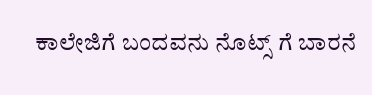ಕಾಲೇಜಿಗೆ ಬಂದವನು ನೊಟ್ಸ್ ಗೆ ಬಾರನೆ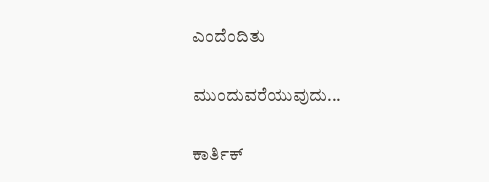ಎಂದೆಂದಿತು

ಮುಂದುವರೆಯುವುದು...

ಕಾರ್ತಿಕ್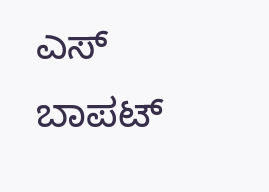ಎಸ್ ಬಾಪಟ್